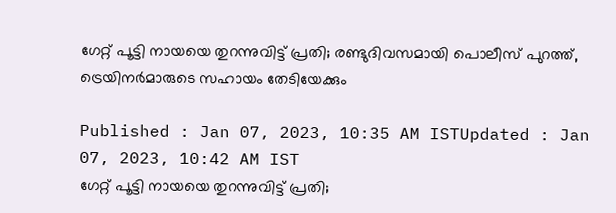ഗേറ്റ് പൂട്ടി നായയെ തുറന്നുവിട്ട് പ്രതി; രണ്ടുദിവസമായി പൊലീസ് പുറത്ത്, ട്രെയിനർമാരുടെ സഹായം തേടിയേക്കും

Published : Jan 07, 2023, 10:35 AM ISTUpdated : Jan 07, 2023, 10:42 AM IST
ഗേറ്റ് പൂട്ടി നായയെ തുറന്നുവിട്ട് പ്രതി;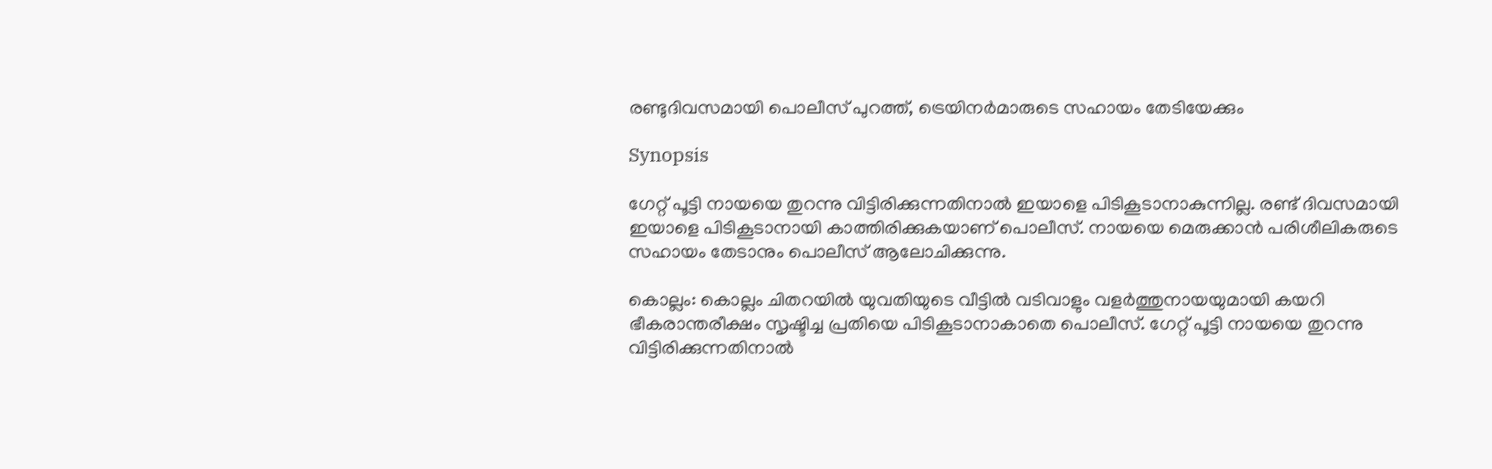രണ്ടുദിവസമായി പൊലീസ് പുറത്ത്, ട്രെയിനർമാരുടെ സഹായം തേടിയേക്കും

Synopsis

ഗേറ്റ് പൂട്ടി നായയെ തുറന്നു വിട്ടിരിക്കുന്നതിനാൽ ഇയാളെ പിടികൂടാനാകുന്നില്ല. രണ്ട് ദിവസമായി ഇയാളെ പിടികൂടാനായി കാത്തിരിക്കുകയാണ് പൊലീസ്. നായയെ മെരുക്കാൻ പരിശീലികരുടെ സഹായം തേടാനും പൊലീസ് ആലോചിക്കുന്നു.

കൊല്ലം: കൊല്ലം ചിതറയിൽ യുവതിയുടെ വീട്ടിൽ വടിവാളും വളർത്തുനായയുമായി കയറി ഭീകരാന്തരീക്ഷം സൃഷ്ടിച്ച പ്രതിയെ പിടികൂടാനാകാതെ പൊലീസ്. ഗേറ്റ് പൂട്ടി നായയെ തുറന്നു വിട്ടിരിക്കുന്നതിനാൽ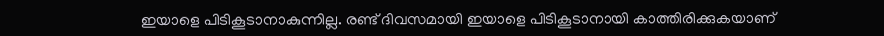ഇയാളെ പിടികൂടാനാകുന്നില്ല. രണ്ട് ദിവസമായി ഇയാളെ പിടികൂടാനായി കാത്തിരിക്കുകയാണ്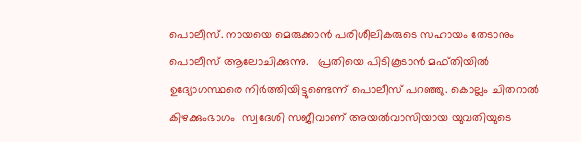പൊലീസ്. നായയെ മെരുക്കാൻ പരിശീലികരുടെ സഹായം തേടാനും പൊലീസ് ആലോചിക്കുന്നു.   പ്രതിയെ പിടികൂടാൻ മഫ്തിയിൽ ഉദ്യോഗസ്ഥരെ നിർത്തിയിട്ടുണ്ടെന്ന് പൊലീസ് പറഞ്ഞു. കൊല്ലം ചിതറാൽ കിഴക്കുംഭാഗം  സ്വദേശി സജീവാണ് അയൽവാസിയായ യുവതിയുടെ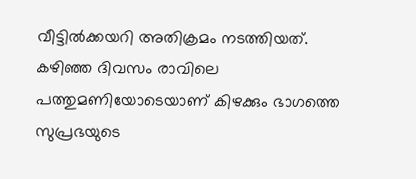വീട്ടിൽക്കയറി അതിക്രമം നടത്തിയത്.  കഴിഞ്ഞ ദിവസം രാവിലെ പത്തുമണിയോടെയാണ് കിഴക്കും ഭാഗത്തെ സുപ്രഭയുടെ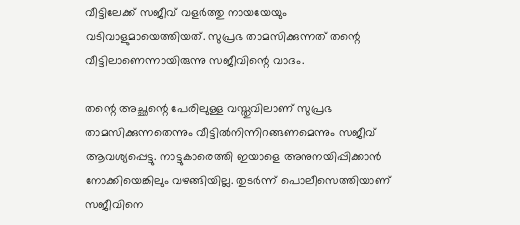വീട്ടിലേക്ക് സജീവ് വളര്‍ത്തു നായയേയും വടിവാളുമായെത്തിയത്. സുപ്രഭ താമസിക്കുന്നത് തന്റെ വീട്ടിലാണെന്നായിരുന്നു സജീവിന്റെ വാദം.

തന്റെ അച്ഛന്റെ പേരിലുള്ള വസ്തുവിലാണ് സുപ്രഭ താമസിക്കുന്നതെന്നും വീട്ടിൽനിന്നിറങ്ങണമെന്നും സജീവ് ആവശ്യപ്പെട്ടു. നാട്ടുകാരെത്തി ഇയാളെ അനുനയിപ്പിക്കാൻ നോക്കിയെങ്കിലും വഴങ്ങിയില്ല. തുടർന്ന് പൊലീസെത്തിയാണ് സജീവിനെ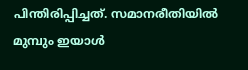പിന്തിരിപ്പിച്ചത്. സമാനരീതിയിൽ മുമ്പും ഇയാൾ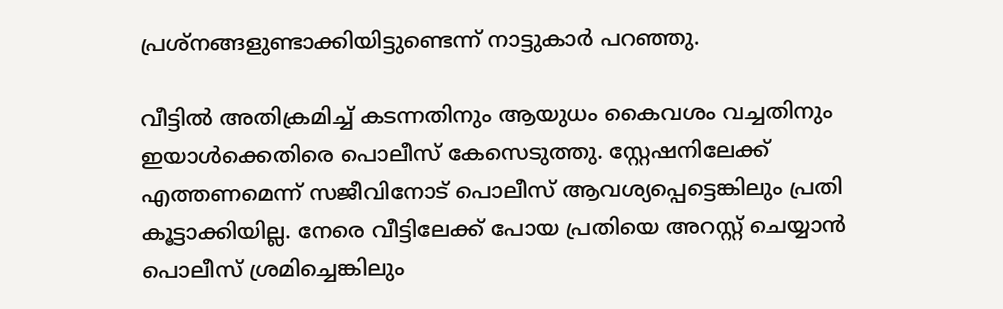പ്രശ്നങ്ങളുണ്ടാക്കിയിട്ടുണ്ടെന്ന് നാട്ടുകാര്‍ പറഞ്ഞു.

വീട്ടിൽ അതിക്രമിച്ച് കടന്നതിനും ആയുധം കൈവശം വച്ചതിനും ഇയാൾക്കെതിരെ പൊലീസ് കേസെടുത്തു. സ്റ്റേഷനിലേക്ക് എത്തണമെന്ന് സജീവിനോട് പൊലീസ് ആവശ്യപ്പെട്ടെങ്കിലും പ്രതി കൂട്ടാക്കിയില്ല. നേരെ വീട്ടിലേക്ക് പോയ പ്രതിയെ അറസ്റ്റ് ചെയ്യാൻ പൊലീസ് ശ്രമിച്ചെങ്കിലും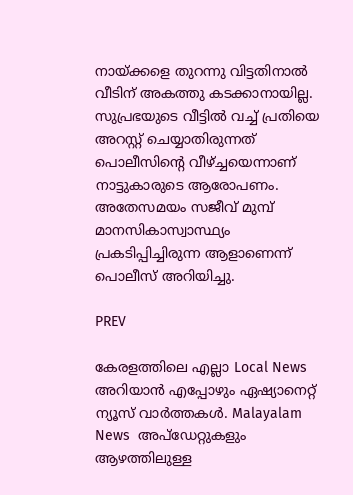നായ്ക്കളെ തുറന്നു വിട്ടതിനാൽ വീടിന് അകത്തു കടക്കാനായില്ല. സുപ്രഭയുടെ വീട്ടിൽ വച്ച് പ്രതിയെ അറസ്റ്റ് ചെയ്യാതിരുന്നത് പൊലീസിന്റെ വീഴ്ച്ചയെന്നാണ് നാട്ടുകാരുടെ ആരോപണം. അതേസമയം സജീവ് മുമ്പ് മാനസികാസ്വാസ്ഥ്യം പ്രകടിപ്പിച്ചിരുന്ന ആളാണെന്ന് പൊലീസ് അറിയിച്ചു.

PREV

കേരളത്തിലെ എല്ലാ Local News അറിയാൻ എപ്പോഴും ഏഷ്യാനെറ്റ് ന്യൂസ് വാർത്തകൾ. Malayalam News  അപ്‌ഡേറ്റുകളും ആഴത്തിലുള്ള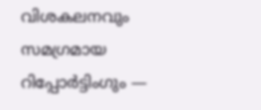വിശകലനവും സമഗ്രമായ റിപ്പോർട്ടിംഗും —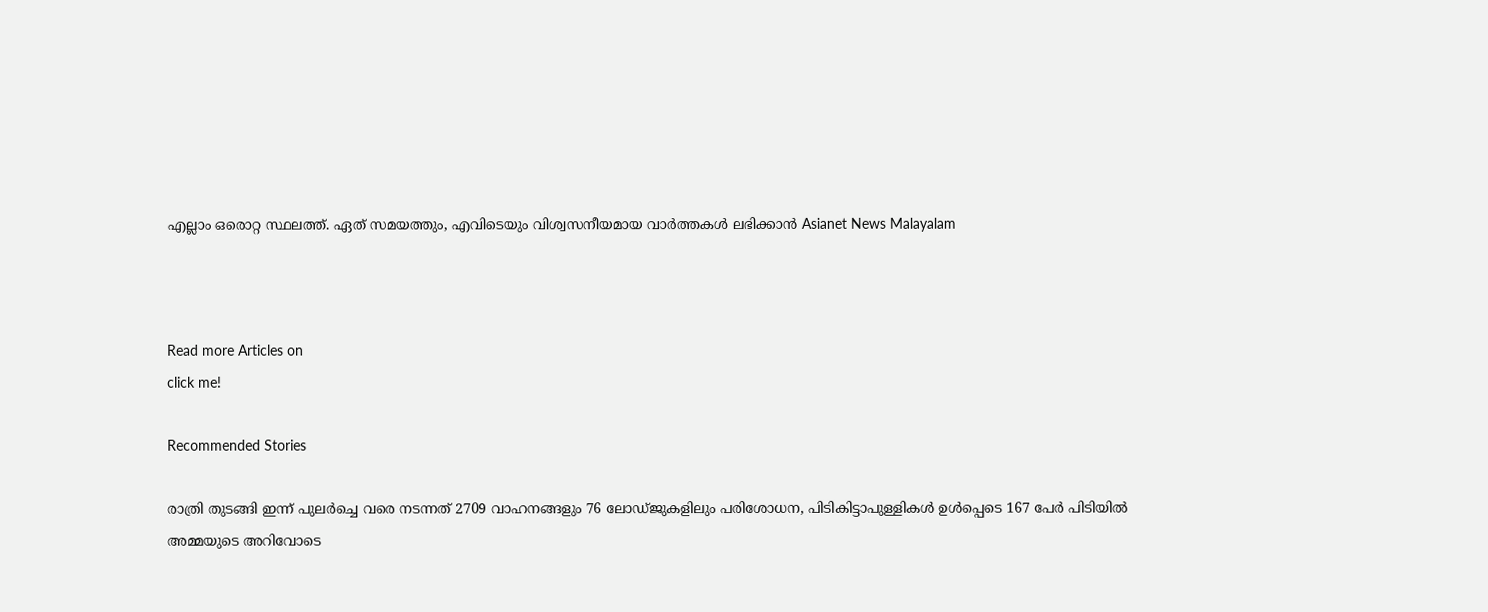എല്ലാം ഒരൊറ്റ സ്ഥലത്ത്. ഏത് സമയത്തും, എവിടെയും വിശ്വസനീയമായ വാർത്തകൾ ലഭിക്കാൻ Asianet News Malayalam



Read more Articles on
click me!

Recommended Stories

രാത്രി തുടങ്ങി ഇന്ന് പുലര്‍ച്ചെ വരെ നടന്നത് 2709 വാഹനങ്ങളും 76 ലോഡ്ജുകളിലും പരിശോധന, പിടികിട്ടാപുള്ളികൾ ഉൾപ്പെടെ 167 പേര്‍ പിടിയിൽ
അമ്മയുടെ അറിവോടെ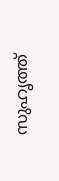സുഹൃത്ത്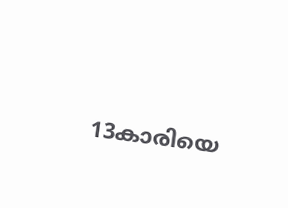13കാരിയെ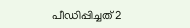പീഡിപ്പിച്ചത് 2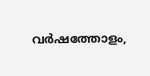വര്‍ഷത്തോളം,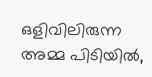ഒളിവിലിരുന്ന അമ്മ പിടിയിൽ,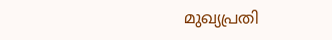മുഖ്യപ്രതി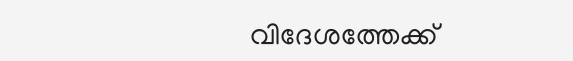വിദേശത്തേക്ക്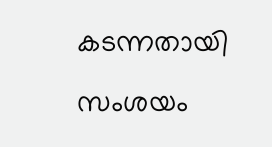കടന്നതായി സംശയം